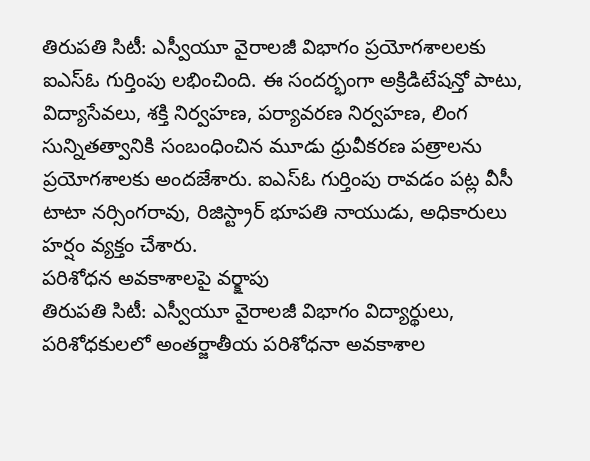తిరుపతి సిటీ: ఎస్వీయూ వైరాలజీ విభాగం ప్రయోగశాలలకు ఐఎస్ఓ గుర్తింపు లభించింది. ఈ సందర్భంగా అక్రిడిటేషన్తో పాటు, విద్యాసేవలు, శక్తి నిర్వహణ, పర్యావరణ నిర్వహణ, లింగ సున్నితత్వానికి సంబంధించిన మూడు ధ్రువీకరణ పత్రాలను ప్రయోగశాలకు అందజేశారు. ఐఎస్ఓ గుర్తింపు రావడం పట్ల వీసీ టాటా నర్సింగరావు, రిజిస్ట్రార్ భూపతి నాయుడు, అధికారులు హర్షం వ్యక్తం చేశారు.
పరిశోధన అవకాశాలపై వర్క్షాపు
తిరుపతి సిటీ: ఎస్వీయూ వైరాలజీ విభాగం విద్యార్థులు, పరిశోధకులలో అంతర్జాతీయ పరిశోధనా అవకాశాల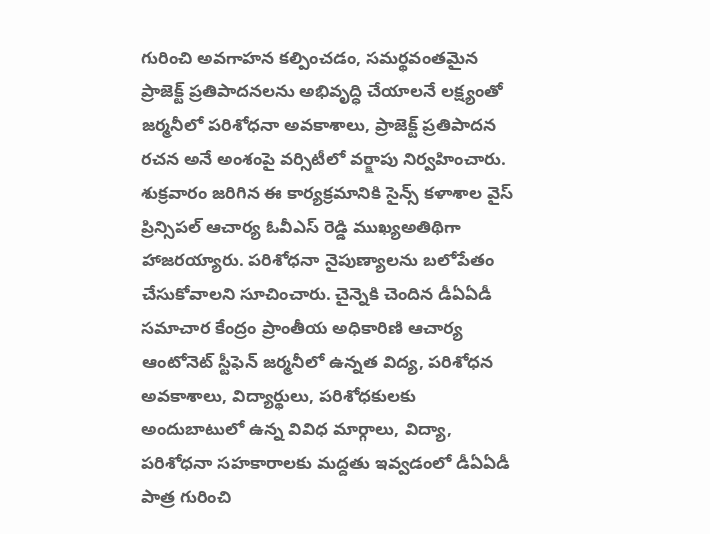గురించి అవగాహన కల్పించడం, సమర్థవంతమైన ప్రాజెక్ట్ ప్రతిపాదనలను అభివృద్ధి చేయాలనే లక్ష్యంతో జర్మనీలో పరిశోధనా అవకాశాలు, ప్రాజెక్ట్ ప్రతిపాదన రచన అనే అంశంపై వర్సిటీలో వర్క్షాపు నిర్వహించారు. శుక్రవారం జరిగిన ఈ కార్యక్రమానికి సైన్స్ కళాశాల వైస్ ప్రిన్సిపల్ ఆచార్య ఓవీఎస్ రెడ్డి ముఖ్యఅతిథిగా హాజరయ్యారు. పరిశోధనా నైపుణ్యాలను బలోపేతం చేసుకోవాలని సూచించారు. చైన్నెకి చెందిన డీఏఏడీ సమాచార కేంద్రం ప్రాంతీయ అధికారిణి ఆచార్య ఆంటోనెట్ స్టీఫెన్ జర్మనీలో ఉన్నత విద్య, పరిశోధన అవకాశాలు, విద్యార్థులు, పరిశోధకులకు అందుబాటులో ఉన్న వివిధ మార్గాలు, విద్యా, పరిశోధనా సహకారాలకు మద్దతు ఇవ్వడంలో డీఏఏడీ పాత్ర గురించి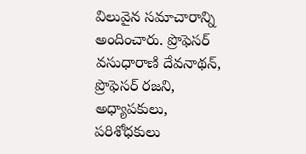విలువైన సమాచారాన్ని అందించారు. ప్రొఫెసర్ వసుధారాణి దేవనాథన్, ప్రొఫెసర్ రజని, అధ్యాపకులు, పరిశోధకులు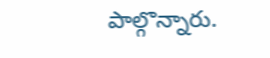పాల్గొన్నారు.